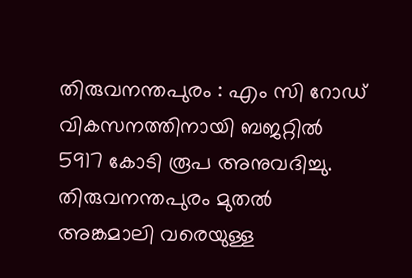തിരുവനന്തപുരം : എം സി റോഡ് വികസനത്തിനായി ബജറ്റിൽ 5917 കോടി രൂപ അനുവദിച്ചു. തിരുവനന്തപുരം മുതൽ അങ്കമാലി വരെയുള്ള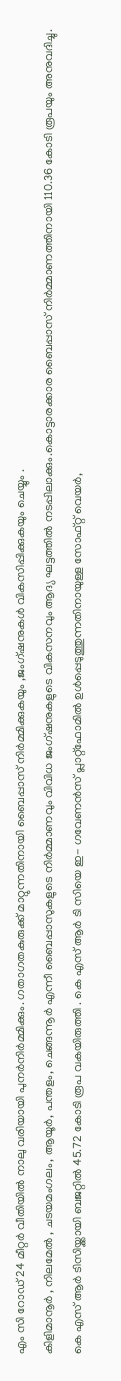എം സി റോഡ് 24 മീറ്റർ വീതിയിൽ നാലു വരിയായി പുനർനിർമ്മിക്കും. ഗതാഗതകുരുക്ക് മാറ്റുന്നതിനായി ബൈപ്പാസ് നിർമ്മിക്കുകയും ,ജംഗ്ഷനുകൾ വികസിപ്പിക്കുകയും ചെയ്യും .
കിളിമാനൂർ , നിലമേൽ , ചടയമംഗലം, ആയൂർ, പന്തളം, ചെങ്ങന്നൂർ എന്നീ ബൈപ്പാസുകളുടെ നിർമ്മാണവും വിവിധ ജംഗ്ഷനുകളുടെ വികസനവും ആദ്യ ഘട്ടത്തിൽ നടപ്പിലാക്കും.കൊട്ടാരക്കാര ബൈപ്പാസ് നിർമ്മാണത്തിനായി 110.36 കോടി രൂപയും അനുവദിച്ചു.
കെ എസ് ആർ ടിസിയ്ക്കായി ബജറ്റിൽ 45.72 കോടി രൂപ വകയിരുത്തി . കെ എസ് ആർ ടി സിയെ ഇ- ഗവേണൻസ് പ്ലാറ്റ്ഫോമിൽ ഉൾപ്പെടുത്തുന്നതിനായുള്ള സോഫ്റ്റ് വെയർ,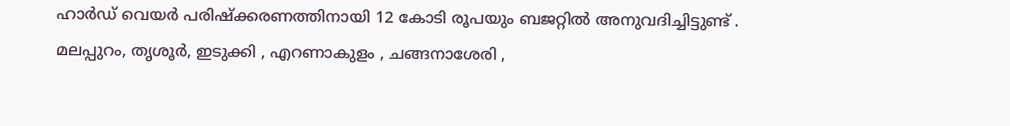ഹാർഡ് വെയർ പരിഷ്ക്കരണത്തിനായി 12 കോടി രൂപയും ബജറ്റിൽ അനുവദിച്ചിട്ടുണ്ട് .
മലപ്പുറം, തൃശൂർ, ഇടുക്കി , എറണാകുളം , ചങ്ങനാശേരി ,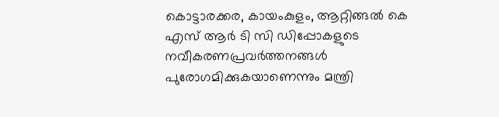കൊട്ടാരക്കര, കായംകുളം, ആറ്റിങ്ങൽ കെ എസ് ആർ ടി സി ഡിപ്പോകളുടെ നവീകരണപ്രവർത്തനങ്ങൾ പുരോഗമിക്കുകയാണെന്നും മന്ത്രി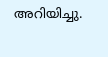അറിയിച്ചു.